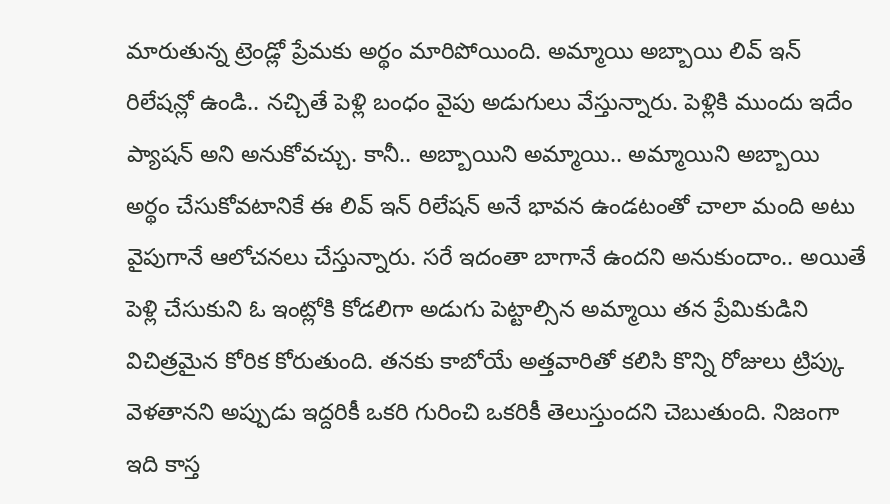మారుతున్న ట్రెండ్లో ప్రేమకు అర్థం మారిపోయింది. అమ్మాయి అబ్బాయి లివ్ ఇన్ రిలేషన్లో ఉండి.. నచ్చితే పెళ్లి బంధం వైపు అడుగులు వేస్తున్నారు. పెళ్లికి ముందు ఇదేం ప్యాషన్ అని అనుకోవచ్చు. కానీ.. అబ్బాయిని అమ్మాయి.. అమ్మాయిని అబ్బాయి అర్థం చేసుకోవటానికే ఈ లివ్ ఇన్ రిలేషన్ అనే భావన ఉండటంతో చాలా మంది అటు వైపుగానే ఆలోచనలు చేస్తున్నారు. సరే ఇదంతా బాగానే ఉందని అనుకుందాం.. అయితే పెళ్లి చేసుకుని ఓ ఇంట్లోకి కోడలిగా అడుగు పెట్టాల్సిన అమ్మాయి తన ప్రేమికుడిని విచిత్రమైన కోరిక కోరుతుంది. తనకు కాబోయే అత్తవారితో కలిసి కొన్ని రోజులు ట్రిప్కు వెళతానని అప్పుడు ఇద్దరికీ ఒకరి గురించి ఒకరికీ తెలుస్తుందని చెబుతుంది. నిజంగా ఇది కాస్త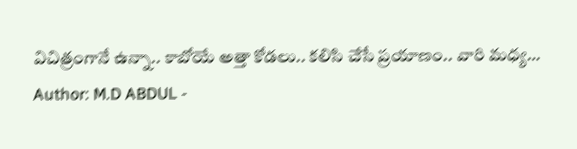విచిత్రంగానే ఉన్నా.. కాబోయే అత్తా కోడలు.. కలిసి చేసే ప్రయాణం.. వారి మధ్య…
Author: M.D ABDUL -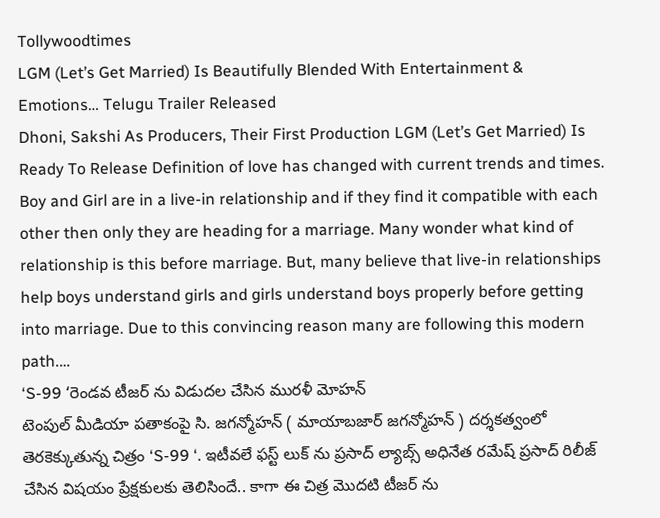Tollywoodtimes
LGM (Let’s Get Married) Is Beautifully Blended With Entertainment & Emotions… Telugu Trailer Released
Dhoni, Sakshi As Producers, Their First Production LGM (Let’s Get Married) Is Ready To Release Definition of love has changed with current trends and times. Boy and Girl are in a live-in relationship and if they find it compatible with each other then only they are heading for a marriage. Many wonder what kind of relationship is this before marriage. But, many believe that live-in relationships help boys understand girls and girls understand boys properly before getting into marriage. Due to this convincing reason many are following this modern path.…
‘S-99 ‘రెండవ టీజర్ ను విడుదల చేసిన మురళీ మోహన్
టెంపుల్ మీడియా పతాకంపై సి. జగన్మోహన్ ( మాయాబజార్ జగన్మోహన్ ) దర్శకత్వంలో తెరకెక్కుతున్న చిత్రం ‘S-99 ‘. ఇటీవలే ఫస్ట్ లుక్ ను ప్రసాద్ ల్యాబ్స్ అధినేత రమేష్ ప్రసాద్ రిలీజ్ చేసిన విషయం ప్రేక్షకులకు తెలిసిందే.. కాగా ఈ చిత్ర మొదటి టీజర్ ను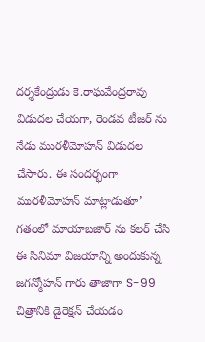దర్శకేంద్రుడు కె.రాఘవేంద్రరావు విడుదల చేయగా, రెండవ టీజర్ ను నేడు మురళీమోహన్ విడుదల చేసారు. ఈ సందర్భంగా మురళీమోహన్ మాట్లాడుతూ’ గతంలో మాయాబజార్ ను కలర్ చేసి ఈ సినిమా విజయాన్ని అందుకున్న జగన్మోహన్ గారు తాజాగా S-99 చిత్రానికి డైరెక్షన్ చేయడం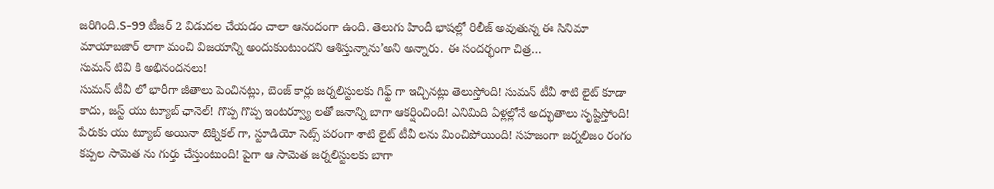జరిగింది.S-99 టీజర్ 2 విడుదల చేయడం చాలా ఆనందంగా ఉంది. తెలుగు హిందీ భాషల్లో రిలీజ్ అవుతున్న ఈ సినిమా మాయాబజార్ లాగా మంచి విజయాన్ని అందుకుంటుందని ఆశిస్తున్నాను’అని అన్నారు. ఈ సందర్భంగా చిత్ర…
సుమన్ టివి కి అభినందనలు!
సుమన్ టీవీ లో భారీగా జీతాలు పెంచినట్లు, బెంజ్ కార్లు జర్నలిస్టులకు గిఫ్ట్ గా ఇచ్చినట్లు తెలుస్తోంది! సుమన్ టీవీ శాటి లైట్ కూడా కాదు, జస్ట్ యు ట్యూబ్ ఛానెల్! గొప్ప గొప్ప ఇంటర్వ్యూ లతో జనాన్ని బాగా ఆకర్షించింది! ఎనిమిది ఏళ్లల్లోనే అద్భుతాలు సృష్టిస్తోంది! పేరుకు యు ట్యూబ్ అయినా టెక్నికల్ గా, స్టూడియో సెట్స్ పరంగా శాటి లైట్ టీవీ లను మించిపోయింది! సహజంగా జర్నలిజం రంగం కప్పల సామెత ను గుర్తు చేస్తుంటుంది! పైగా ఆ సామెత జర్నలిస్టులకు బాగా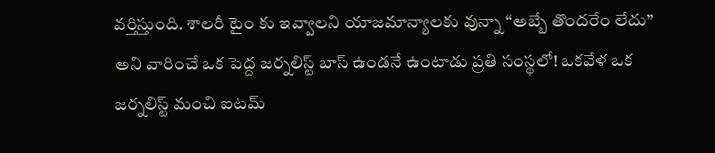వర్తిస్తుంది. శాలరీ టైం కు ఇవ్వాలని యాజమాన్యాలకు వున్నా “అబ్బే తొందరేం లేదు” అని వారించే ఒక పెద్ద జర్నలిస్ట్ బాస్ ఉండనే ఉంటాడు ప్రతి సంస్థలో! ఒకవేళ ఒక జర్నలిస్ట్ మంచి ఐటమ్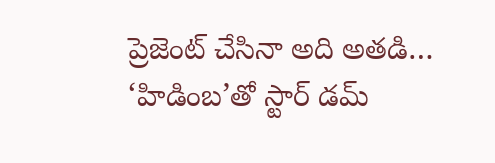ప్రెజెంట్ చేసినా అది అతడి…
‘హిడింబ’తో స్టార్ డమ్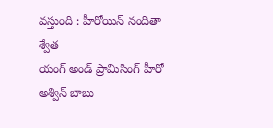వస్తుంది : హీరోయిన్ నందితా శ్వేత
యంగ్ అండ్ ప్రామిసింగ్ హీరో అశ్విన్ బాబు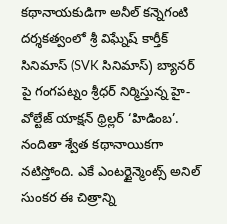కథానాయకుడిగా అనీల్ కన్నెగంటి దర్శకత్వంలో శ్రీ విఘ్నేష్ కార్తీక్ సినిమాస్ (SVK సినిమాస్) బ్యానర్ పై గంగపట్నం శ్రీధర్ నిర్మిస్తున్న హై-వోల్టేజ్ యాక్షన్ థ్రిల్లర్ ‘హిడింబ’. నందితా శ్వేత కథానాయికగా నటిస్తోంది. ఎకే ఎంటర్టైన్మెంట్స్ అనిల్ సుంకర ఈ చిత్రాన్ని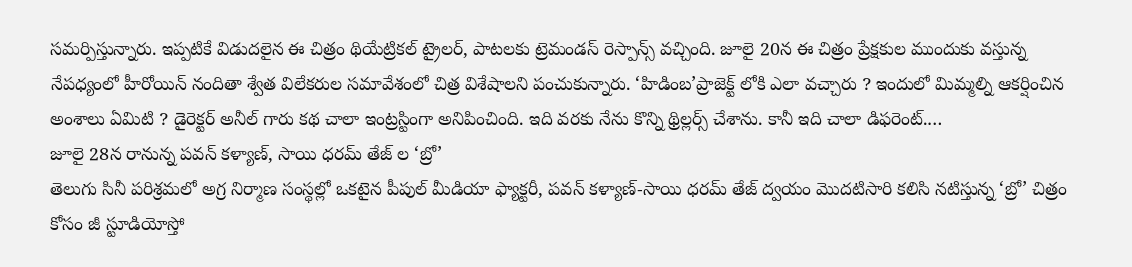సమర్పిస్తున్నారు. ఇప్పటికే విడుదలైన ఈ చిత్రం థియేట్రికల్ ట్రైలర్, పాటలకు ట్రెమండస్ రెస్పాన్స్ వచ్చింది. జూలై 20న ఈ చిత్రం ప్రేక్షకుల ముందుకు వస్తున్న నేపధ్యంలో హీరోయిన్ నందితా శ్వేత విలేకరుల సమావేశంలో చిత్ర విశేషాలని పంచుకున్నారు. ‘హిడింబ’ప్రాజెక్ట్ లోకి ఎలా వచ్చారు ? ఇందులో మిమ్మల్ని ఆకర్షించిన అంశాలు ఏమిటి ? డైరెక్టర్ అనీల్ గారు కథ చాలా ఇంట్రస్టింగా అనిపించింది. ఇది వరకు నేను కొన్ని థ్రిల్లర్స్ చేశాను. కానీ ఇది చాలా డిఫరెంట్.…
జూలై 28న రానున్న పవన్ కళ్యాణ్, సాయి ధరమ్ తేజ్ ల ‘బ్రో’
తెలుగు సినీ పరిశ్రమలో అగ్ర నిర్మాణ సంస్థల్లో ఒకటైన పీపుల్ మీడియా ఫ్యాక్టరీ, పవన్ కళ్యాణ్-సాయి ధరమ్ తేజ్ ద్వయం మొదటిసారి కలిసి నటిస్తున్న ‘బ్రో’ చిత్రం కోసం జీ స్టూడియోస్తో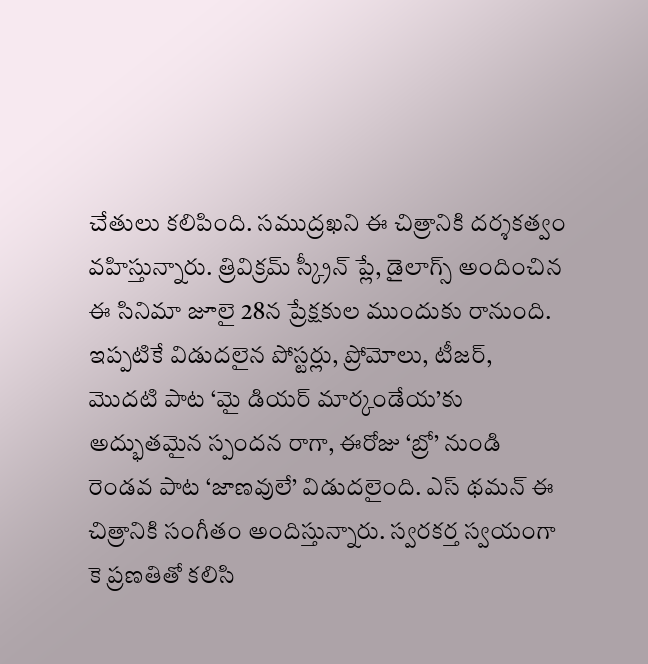చేతులు కలిపింది. సముద్రఖని ఈ చిత్రానికి దర్శకత్వం వహిస్తున్నారు. త్రివిక్రమ్ స్క్రీన్ ప్లే, డైలాగ్స్ అందించిన ఈ సినిమా జూలై 28న ప్రేక్షకుల ముందుకు రానుంది. ఇప్పటికే విడుదలైన పోస్టర్లు, ప్రోమోలు, టీజర్, మొదటి పాట ‘మై డియర్ మార్కండేయ’కు అద్భుతమైన స్పందన రాగా, ఈరోజు ‘బ్రో’ నుండి రెండవ పాట ‘జాణవులే’ విడుదలైంది. ఎస్ థమన్ ఈ చిత్రానికి సంగీతం అందిస్తున్నారు. స్వరకర్త స్వయంగా కె ప్రణతితో కలిసి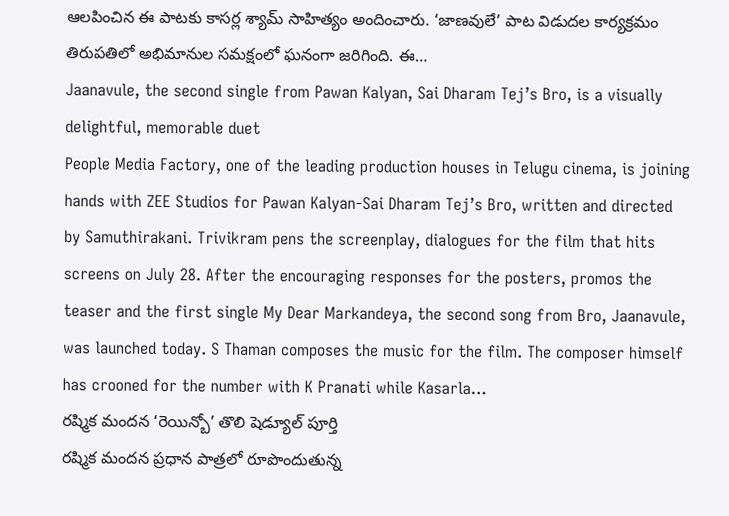ఆలపించిన ఈ పాటకు కాసర్ల శ్యామ్ సాహిత్యం అందించారు. ‘జాణవులే’ పాట విడుదల కార్యక్రమం తిరుపతిలో అభిమానుల సమక్షంలో ఘనంగా జరిగింది. ఈ…
Jaanavule, the second single from Pawan Kalyan, Sai Dharam Tej’s Bro, is a visually delightful, memorable duet
People Media Factory, one of the leading production houses in Telugu cinema, is joining hands with ZEE Studios for Pawan Kalyan-Sai Dharam Tej’s Bro, written and directed by Samuthirakani. Trivikram pens the screenplay, dialogues for the film that hits screens on July 28. After the encouraging responses for the posters, promos the teaser and the first single My Dear Markandeya, the second song from Bro, Jaanavule, was launched today. S Thaman composes the music for the film. The composer himself has crooned for the number with K Pranati while Kasarla…
రష్మిక మందన ‘రెయిన్బో’ తొలి షెడ్యూల్ పూర్తి
రష్మిక మందన ప్రధాన పాత్రలో రూపొందుతున్న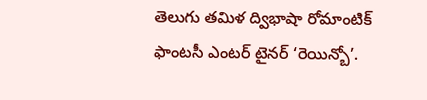తెలుగు తమిళ ద్విభాషా రోమాంటిక్ ఫాంటసీ ఎంటర్ టైనర్ ‘రెయిన్బో’.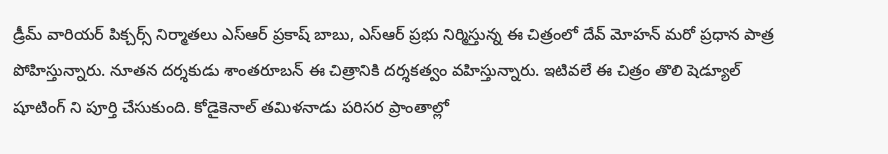డ్రీమ్ వారియర్ పిక్చర్స్ నిర్మాతలు ఎస్ఆర్ ప్రకాష్ బాబు, ఎస్ఆర్ ప్రభు నిర్మిస్తున్న ఈ చిత్రంలో దేవ్ మోహన్ మరో ప్రధాన పాత్ర పోహిస్తున్నారు. నూతన దర్శకుడు శాంతరూబన్ ఈ చిత్రానికి దర్శకత్వం వహిస్తున్నారు. ఇటివలే ఈ చిత్రం తొలి షెడ్యూల్ షూటింగ్ ని పూర్తి చేసుకుంది. కోడైకెనాల్ తమిళనాడు పరిసర ప్రాంతాల్లో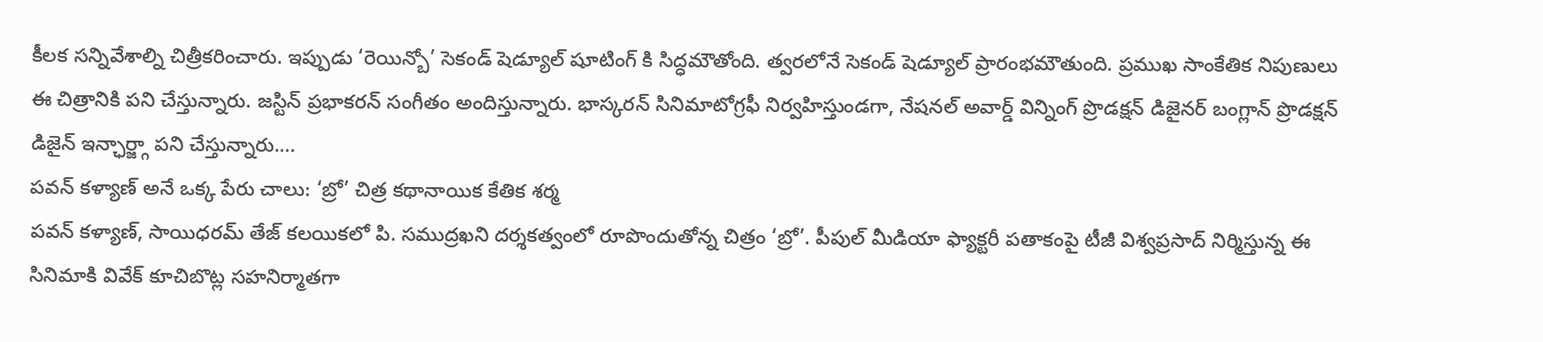కీలక సన్నివేశాల్ని చిత్రీకరించారు. ఇప్పుడు ‘రెయిన్బో’ సెకండ్ షెడ్యూల్ షూటింగ్ కి సిద్ధమౌతోంది. త్వరలోనే సెకండ్ షెడ్యూల్ ప్రారంభమౌతుంది. ప్రముఖ సాంకేతిక నిపుణులు ఈ చిత్రానికి పని చేస్తున్నారు. జస్టిన్ ప్రభాకరన్ సంగీతం అందిస్తున్నారు. భాస్కరన్ సినిమాటోగ్రఫీ నిర్వహిస్తుండగా, నేషనల్ అవార్డ్ విన్నింగ్ ప్రొడక్షన్ డిజైనర్ బంగ్లాన్ ప్రొడక్షన్ డిజైన్ ఇన్ఛార్జ్గా పని చేస్తున్నారు.…
పవన్ కళ్యాణ్ అనే ఒక్క పేరు చాలు: ‘బ్రో’ చిత్ర కథానాయిక కేతిక శర్మ
పవన్ కళ్యాణ్, సాయిధరమ్ తేజ్ కలయికలో పి. సముద్రఖని దర్శకత్వంలో రూపొందుతోన్న చిత్రం ‘బ్రో’. పీపుల్ మీడియా ఫ్యాక్టరీ పతాకంపై టీజీ విశ్వప్రసాద్ నిర్మిస్తున్న ఈ సినిమాకి వివేక్ కూచిబొట్ల సహనిర్మాతగా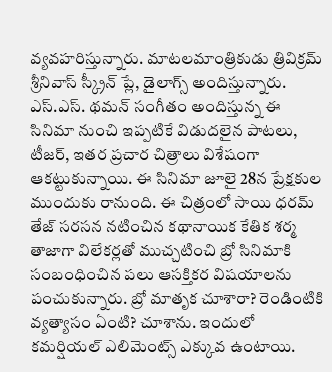వ్యవహరిస్తున్నారు. మాటలమాంత్రికుడు త్రివిక్రమ్ శ్రీనివాస్ స్క్రీన్ ప్లే, డైలాగ్స్ అందిస్తున్నారు. ఎస్.ఎస్. థమన్ సంగీతం అందిస్తున్న ఈ సినిమా నుంచి ఇప్పటికే విడుదలైన పాటలు, టీజర్, ఇతర ప్రచార చిత్రాలు విశేషంగా ఆకట్టుకున్నాయి. ఈ సినిమా జూలై 28న ప్రేక్షకుల ముందుకు రానుంది. ఈ చిత్రంలో సాయి ధరమ్ తేజ్ సరసన నటించిన కథానాయిక కేతిక శర్మ తాజాగా విలేకర్లతో ముచ్చటించి బ్రో సినిమాకి సంబంధించిన పలు ఆసక్తికర విషయాలను పంచుకున్నారు. బ్రో మాతృక చూశారా? రెండింటికి వ్యత్యాసం ఏంటి? చూశాను. ఇందులో కమర్షియల్ ఎలిమెంట్స్ ఎక్కువ ఉంటాయి.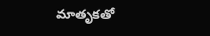మాతృకతో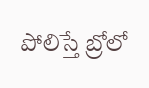పోలిస్తే బ్రోలో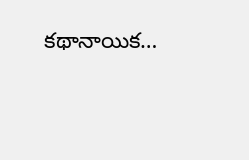కథానాయిక…